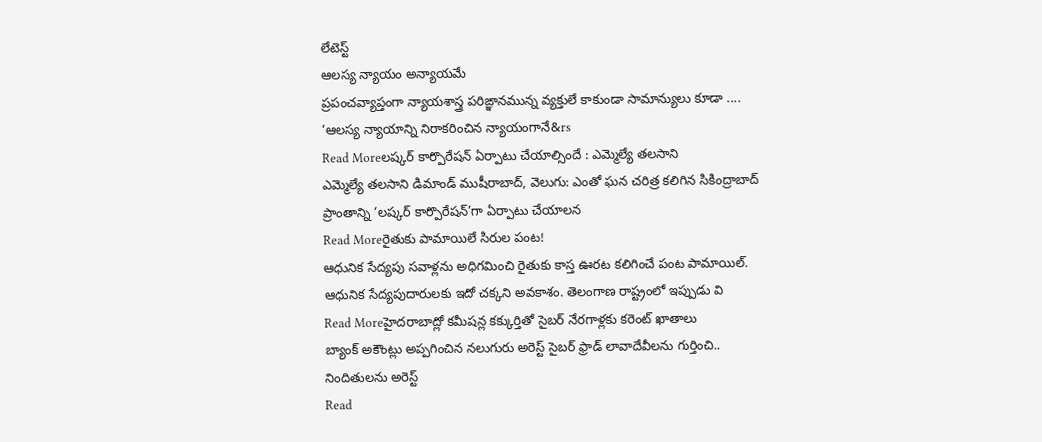లేటెస్ట్
ఆలస్య న్యాయం అన్యాయమే
ప్రపంచవ్యాప్తంగా న్యాయశాస్త్ర పరిఙ్ఞానమున్న వ్యక్తులే కాకుండా సామాన్యులు కూడా .... ‘ఆలస్య న్యాయాన్ని నిరాకరించిన న్యాయంగానే&rs
Read Moreలష్కర్ కార్పొరేషన్ ఏర్పాటు చేయాల్సిందే : ఎమ్మెల్యే తలసాని
ఎమ్మెల్యే తలసాని డిమాండ్ ముషీరాబాద్, వెలుగు: ఎంతో ఘన చరిత్ర కలిగిన సికింద్రాబాద్ ప్రాంతాన్ని ‘లష్కర్ కార్పొరేషన్’గా ఏర్పాటు చేయాలన
Read Moreరైతుకు పామాయిలే సిరుల పంట!
ఆధునిక సేద్యపు సవాళ్లను అధిగమించి రైతుకు కాస్త ఊరట కలిగించే పంట పామాయిల్. ఆధునిక సేద్యపుదారులకు ఇదో చక్కని అవకాశం. తెలంగాణ రాష్ట్రంలో ఇప్పుడు వి
Read Moreహైదరాబాద్లో కమీషన్ల కక్కుర్తితో సైబర్ నేరగాళ్లకు కరెంట్ ఖాతాలు
బ్యాంక్ అకౌంట్లు అప్పగించిన నలుగురు అరెస్ట్ సైబర్ ఫ్రాడ్ లావాదేవీలను గుర్తించి.. నిందితులను అరెస్ట్
Read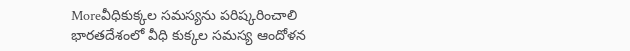Moreవీధికుక్కల సమస్యను పరిష్కరించాలి
భారతదేశంలో వీధి కుక్కల సమస్య ఆందోళన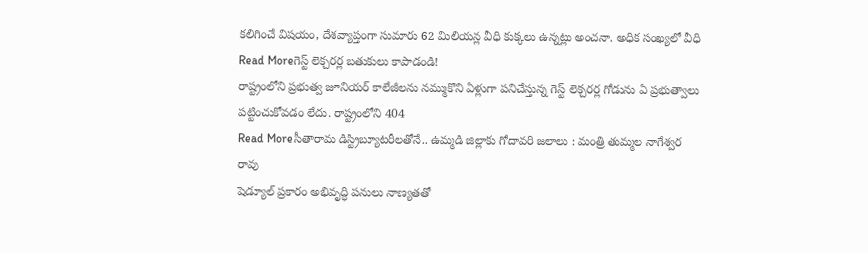కలిగించే విషయం, దేశవ్యాప్తంగా సుమారు 62 మిలియన్ల వీధి కుక్కలు ఉన్నట్లు అంచనా. అధిక సంఖ్యలో వీధి
Read Moreగెస్ట్ లెక్చరర్ల బతుకులు కాపాడండి!
రాష్ట్రంలోని ప్రభుత్వ జూనియర్ కాలేజీలను నమ్ముకొని ఏళ్లుగా పనిచేస్తున్న గెస్ట్ లెక్చరర్ల గోడును ఏ ప్రభుత్వాలు పట్టించుకోవడం లేదు. రాష్ట్రంలోని 404
Read Moreసీతారామ డిస్ట్రిబ్యూటరీలతోనే.. ఉమ్మడి జిల్లాకు గోదావరి జలాలు : మంత్రి తుమ్మల నాగేశ్వర రావు
షెడ్యూల్ ప్రకారం అభివృద్ధి పనులు నాణ్యతతో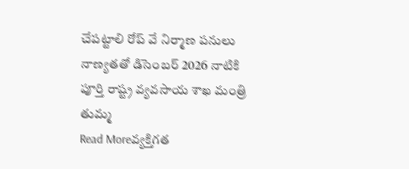చేపట్టాలి రోప్ వే నిర్మాణ పనులు నాణ్యతతో డిసెంబర్ 2026 నాటికి పూర్తి రాష్ట్ర వ్యవసాయ శాఖ మంత్రి తుమ్మ
Read Moreవ్యక్తిగత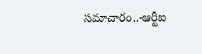సమాచారం..-ఆర్టీఐ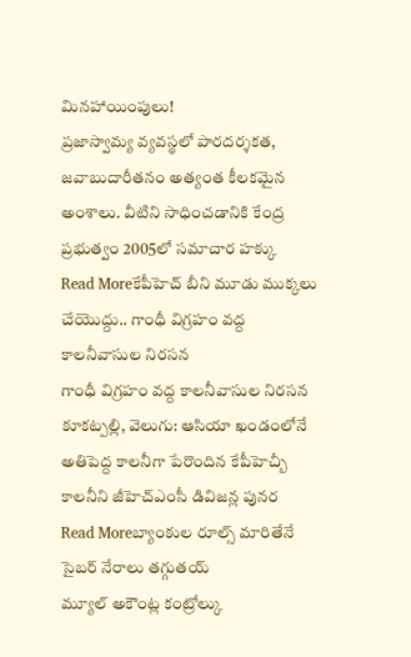మినహాయింపులు!
ప్రజాస్వామ్య వ్యవస్థలో పారదర్శకత, జవాబుదారీతనం అత్యంత కీలకమైన అంశాలు. వీటిని సాధించడానికి కేంద్ర ప్రభుత్వం 2005లో సమాచార హక్కు
Read Moreకేపీహెచ్ బీని మూడు ముక్కలు చేయొద్దు.. గాంధీ విగ్రహం వద్ద కాలనీవాసుల నిరసన
గాంధీ విగ్రహం వద్ద కాలనీవాసుల నిరసన కూకట్పల్లి, వెలుగు: ఆసియా ఖండంలోనే అతిపెద్ద కాలనీగా పేరొందిన కేపీహెచ్బీ కాలనీని జీహెచ్ఎంసీ డివిజన్ల పునర
Read Moreబ్యాంకుల రూల్స్ మారితేనే సైబర్ నేరాలు తగ్గుతయ్
మ్యూల్ అకౌంట్ల కంట్రోల్కు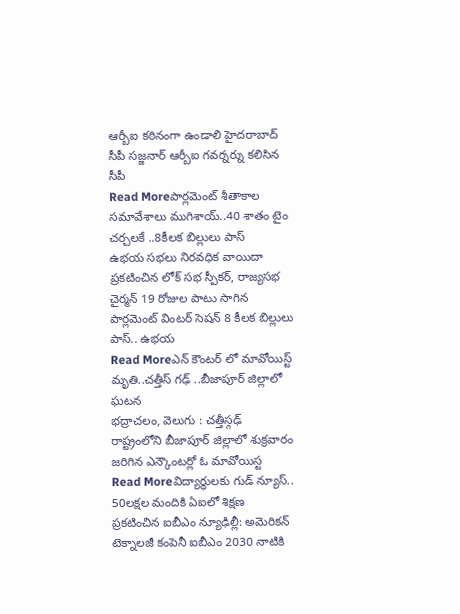ఆర్బీఐ కఠినంగా ఉండాలి హైదరాబాద్ సీపీ సజ్జనార్ ఆర్బీఐ గవర్నర్ను కలిసిన సీపీ
Read Moreపార్లమెంట్ శీతాకాల సమావేశాలు ముగిశాయ్..40 శాతం టైం చర్చలకే ..8కీలక బిల్లులు పాస్
ఉభయ సభలు నిరవధిక వాయిదా ప్రకటించిన లోక్ సభ స్పీకర్, రాజ్యసభ చైర్మన్ 19 రోజుల పాటు సాగిన పార్లమెంట్ వింటర్ సెషన్ 8 కీలక బిల్లులు పాస్.. ఉభయ
Read Moreఎన్ కౌంటర్ లో మావోయిస్ట్ మృతి..చత్తీస్ గఢ్ ..బీజాపూర్ జిల్లాలో ఘటన
భద్రాచలం, వెలుగు : చత్తీస్గఢ్ రాష్ట్రంలోని బీజాపూర్ జిల్లాలో శుక్రవారం జరిగిన ఎన్కౌంటర్లో ఓ మావోయిస్ట
Read Moreవిద్యార్థులకు గుడ్ న్యూస్.. 50లక్షల మందికి ఏఐలో శిక్షణ
ప్రకటించిన ఐబీఎం న్యూఢిల్లీ: అమెరికన్ టెక్నాలజీ కంపెనీ ఐబీఎం 2030 నాటికి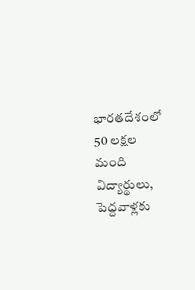భారతదేశంలో 50 లక్షల మంది విద్యార్థులు, పెద్దవాళ్లకు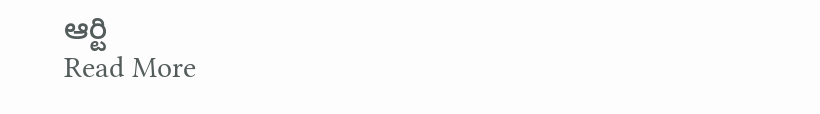ఆర్టి
Read More